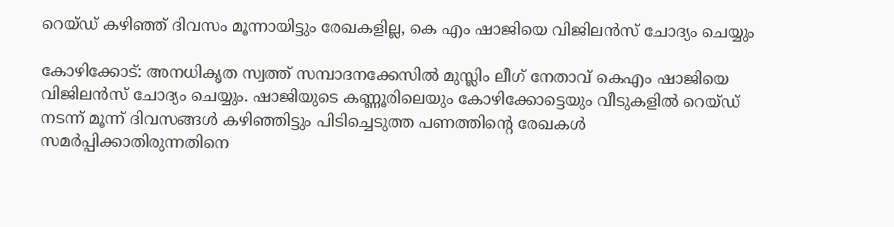റെയ്ഡ് കഴിഞ്ഞ് ദിവസം മൂന്നായിട്ടും രേഖകളില്ല, കെ എം ഷാജിയെ വിജിലന്‍സ് ചോദ്യം ചെയ്യും

കോഴിക്കോട്: അനധികൃത സ്വത്ത് സമ്പാദനക്കേസില്‍ മുസ്ലിം ലീഗ് നേതാവ് കെഎം ഷാജിയെ വിജിലന്‍സ് ചോദ്യം ചെയ്യും. ഷാജിയുടെ കണ്ണൂരിലെയും കോഴിക്കോട്ടെയും വീടുകളില്‍ റെയ്ഡ് നടന്ന് മൂന്ന് ദിവസങ്ങള്‍ കഴിഞ്ഞിട്ടും പിടിച്ചെടുത്ത പണത്തിന്റെ രേഖകള്‍ സമര്‍പ്പിക്കാതിരുന്നതിനെ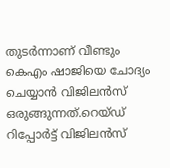തുടര്‍ന്നാണ് വീണ്ടും കെഎം ഷാജിയെ ചോദ്യം ചെയ്യാന്‍ വിജിലന്‍സ് ഒരുങ്ങുന്നത്.റെയ്ഡ് റിപ്പോര്‍ട്ട് വിജിലന്‍സ്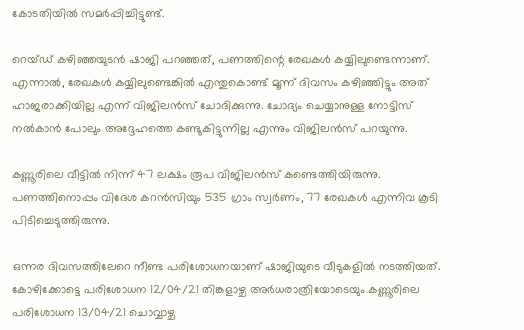കോടതിയില്‍ സമര്‍പ്പിച്ചിട്ടുണ്ട്.

റെയ്ഡ് കഴിഞ്ഞയുടന്‍ ഷാജി പറഞ്ഞത്, പണത്തിന്റെ രേഖകള്‍ കയ്യിലുണ്ടെന്നാണ്. എന്നാല്‍, രേഖകള്‍ കയ്യിലുണ്ടെങ്കില്‍ എന്തുകൊണ്ട് മൂന്ന് ദിവസം കഴിഞ്ഞിട്ടും അത് ഹാജരാക്കിയില്ല എന്ന് വിജിലന്‍സ് ചോദിക്കുന്നു. ചോദ്യം ചെയ്യാനുള്ള നോട്ടിസ് നല്‍കാന്‍ പോലും അദ്ദേഹത്തെ കണ്ടുകിട്ടുന്നില്ല എന്നും വിജിലന്‍സ് പറയുന്നു.

കണ്ണൂരിലെ വീട്ടില്‍ നിന്ന് 47 ലക്ഷം രൂപ വിജിലന്‍സ് കണ്ടെത്തിയിരുന്നു. പണത്തിനൊപ്പം വിദേശ കറന്‍സിയും 535 ഗ്രാം സ്വര്‍ണം, 77 രേഖകള്‍ എന്നിവ കൂടി പിടിച്ചെടുത്തിരുന്നു.

ഒന്നര ദിവസത്തിലേറെ നീണ്ട പരിശോധനയാണ് ഷാജിയുടെ വീടുകളിൽ നടത്തിയത്. കോഴിക്കോട്ടെ പരിശോധന 12/04/21 തിങ്കളാഴ്ച അർധരാത്രിയോടെയും കണ്ണൂരിലെ പരിശോധന 13/04/21 ചൊവ്വാഴ്ച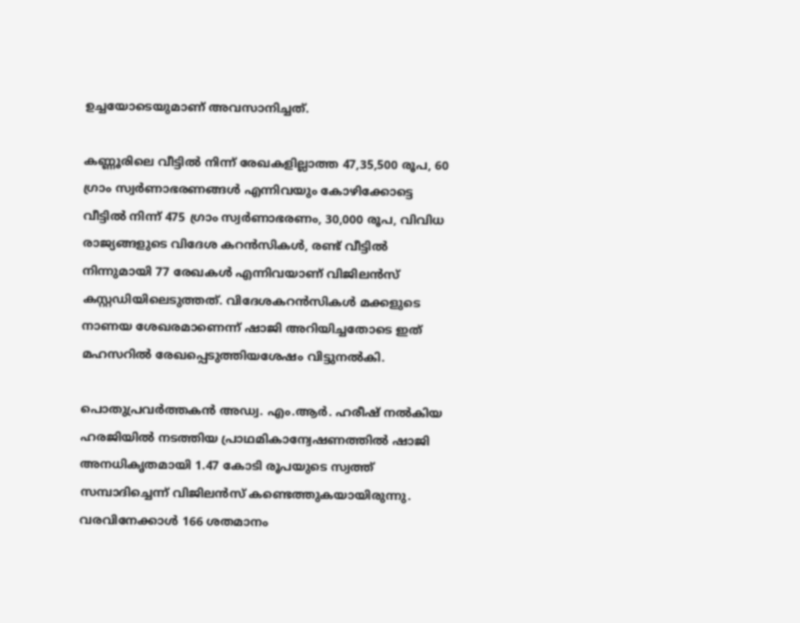ഉച്ചയോടെയുമാണ് അവസാനിച്ചത്.

കണ്ണൂരിലെ വീട്ടിൽ നിന്ന് രേഖകളില്ലാത്ത 47,35,500 രൂപ, 60 ഗ്രാം സ്വർണാഭരണങ്ങൾ എന്നിവയും കോഴിക്കോട്ടെ വീട്ടിൽ നിന്ന് 475 ഗ്രാം സ്വർണാഭരണം, 30,000 രൂപ, വിവിധ രാജ്യങ്ങളുടെ വിദേശ കറൻസികൾ, രണ്ട് വീട്ടിൽ നിന്നുമായി 77 രേഖകൾ എന്നിവയാണ് വിജിലൻസ് കസ്റ്റഡിയിലെടുത്തത്. വിദേശകറൻസികൾ മക്കളുടെ നാണയ ശേഖരമാണെന്ന് ഷാജി അറിയിച്ചതോടെ ഇത് മഹസറിൽ രേഖപ്പെടുത്തിയശേഷം വിട്ടുനൽകി.

പൊതുപ്രവര്‍ത്തകന്‍ അഡ്വ. എം.ആര്‍. ഹരീഷ് നല്‍കിയ ഹരജിയില്‍ നടത്തിയ പ്രാഥമികാന്വേഷണത്തില്‍ ഷാജി അനധികൃതമായി 1.47 കോടി രൂപയുടെ സ്വത്ത് സമ്പാദിച്ചെന്ന് വിജിലന്‍സ് കണ്ടെത്തുകയായിരുന്നു. വരവിനേക്കാള്‍ 166 ശതമാനം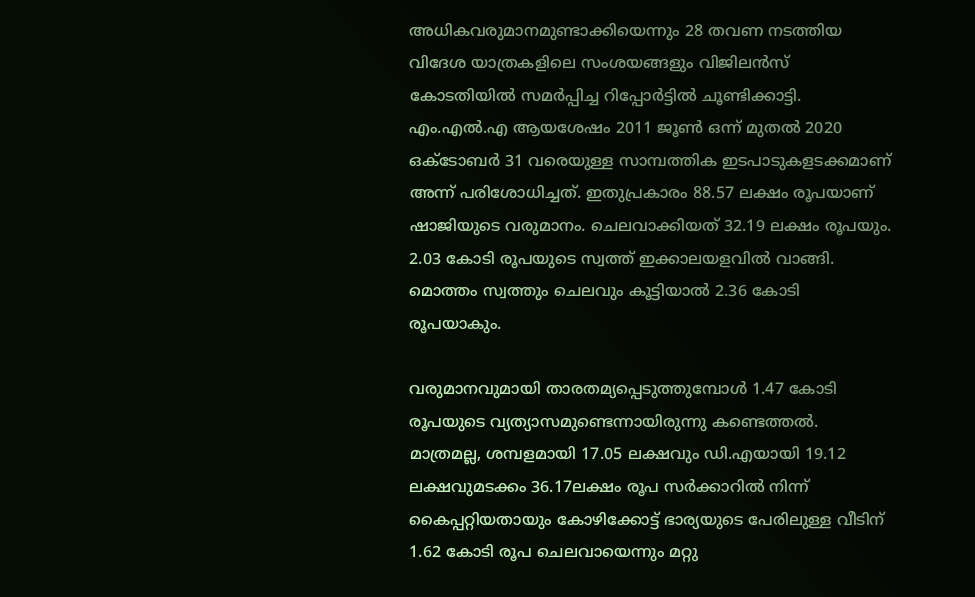അധികവരുമാനമുണ്ടാക്കിയെന്നും 28 തവണ നടത്തിയ വിദേശ യാത്രകളിലെ സംശയങ്ങളും വിജിലന്‍സ് കോടതിയില്‍ സമര്‍പ്പിച്ച റിപ്പോര്‍ട്ടില്‍ ചൂണ്ടിക്കാട്ടി. എം.എല്‍.എ ആയശേഷം 2011 ജൂണ്‍ ഒന്ന് മുതല്‍ 2020 ഒക്ടോബര്‍ 31 വരെയുള്ള സാമ്പത്തിക ഇടപാടുകളടക്കമാണ് അന്ന് പരിശോധിച്ചത്. ഇതുപ്രകാരം 88.57 ലക്ഷം രൂപയാണ് ഷാജിയുടെ വരുമാനം. ചെലവാക്കിയത് 32.19 ലക്ഷം രൂപയും. 2.03 കോടി രൂപയുടെ സ്വത്ത് ഇക്കാലയളവില്‍ വാങ്ങി. മൊത്തം സ്വത്തും ചെലവും കൂട്ടിയാല്‍ 2.36 കോടി രൂപയാകും.

വരുമാനവുമായി താരതമ്യപ്പെടുത്തുമ്പോള്‍ 1.47 കോടി രൂപയുടെ വ്യത്യാസമുണ്ടെന്നായിരുന്നു കണ്ടെത്തല്‍. മാത്രമല്ല, ശമ്പളമായി 17.05 ലക്ഷവും ഡി.എയായി 19.12 ലക്ഷവുമടക്കം 36.17ലക്ഷം രൂപ സര്‍ക്കാറില്‍ നിന്ന് കൈപ്പറ്റിയതായും കോഴിക്കോട്ട് ഭാര്യയുടെ പേരിലുള്ള വീടിന് 1.62 കോടി രൂപ ചെലവായെന്നും മറ്റു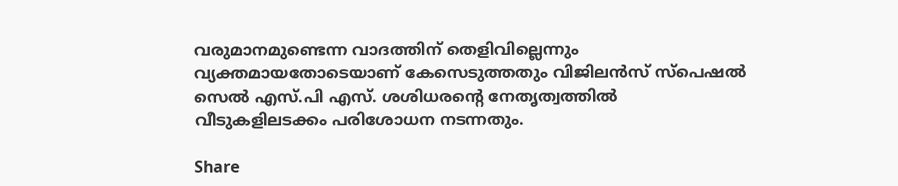വരുമാനമുണ്ടെന്ന വാദത്തിന് തെളിവില്ലെന്നും വ്യക്തമായതോടെയാണ് കേസെടുത്തതും വിജിലന്‍സ് സ്‌പെഷല്‍ സെല്‍ എസ്.പി എസ്. ശശിധരന്റെ നേതൃത്വത്തില്‍ വീടുകളിലടക്കം പരിശോധന നടന്നതും.

Share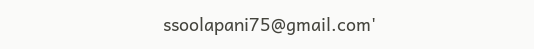ssoolapani75@gmail.com'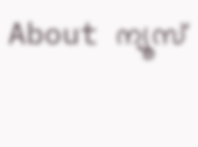About ന്യൂസ്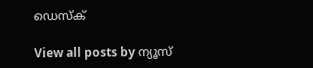ഡെസ്ക്

View all posts by ന്യൂസ്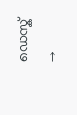ഡെസ്ക് →